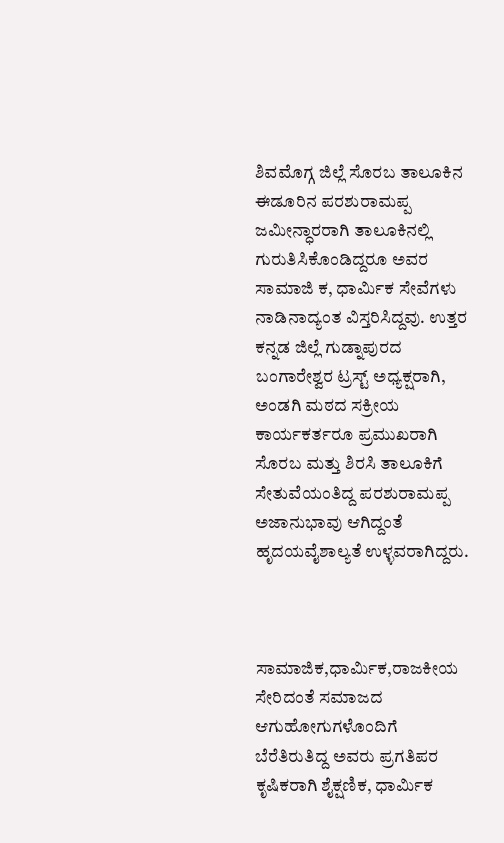ಶಿವಮೊಗ್ಗ ಜಿಲ್ಲೆ ಸೊರಬ ತಾಲೂಕಿನ ಈಡೂರಿನ ಪರಶುರಾಮಪ್ಪ ಜಮೀನ್ಧಾರರಾಗಿ ತಾಲೂಕಿನಲ್ಲಿ ಗುರುತಿಸಿಕೊಂಡಿದ್ದರೂ ಅವರ ಸಾಮಾಜಿ ಕ, ಧಾರ್ಮಿಕ ಸೇವೆಗಳು ನಾಡಿನಾದ್ಯಂತ ವಿಸ್ತರಿಸಿದ್ದವು. ಉತ್ತರ ಕನ್ನಡ ಜಿಲ್ಲೆ ಗುಡ್ನಾಪುರದ ಬಂಗಾರೇಶ್ವರ ಟ್ರಸ್ಟ್ ಅಧ್ಯಕ್ಷರಾಗಿ, ಅಂಡಗಿ ಮಠದ ಸಕ್ರೀಯ ಕಾರ್ಯಕರ್ತರೂ ಪ್ರಮುಖರಾಗಿ ಸೊರಬ ಮತ್ತು ಶಿರಸಿ ತಾಲೂಕಿಗೆ ಸೇತುವೆಯಂತಿದ್ದ ಪರಶುರಾಮಪ್ಪ ಅಜಾನುಭಾವು ಆಗಿದ್ದಂತೆ ಹೃದಯವೈಶಾಲ್ಯತೆ ಉಳ್ಳವರಾಗಿದ್ದರು.



ಸಾಮಾಜಿಕ,ಧಾರ್ಮಿಕ,ರಾಜಕೀಯ ಸೇರಿದಂತೆ ಸಮಾಜದ ಆಗುಹೋಗುಗಳೊಂದಿಗೆ ಬೆರೆತಿರುತಿದ್ದ ಅವರು ಪ್ರಗತಿಪರ ಕೃಷಿಕರಾಗಿ ಶೈಕ್ಷಣಿಕ, ಧಾರ್ಮಿಕ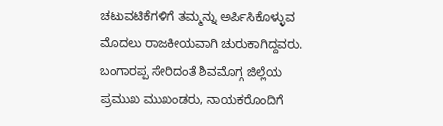ಚಟುವಟಿಕೆಗಳಿಗೆ ತಮ್ಮನ್ನು ಅರ್ಪಿಸಿಕೊಳ್ಳುವ ಮೊದಲು ರಾಜಕೀಯವಾಗಿ ಚುರುಕಾಗಿದ್ದವರು. ಬಂಗಾರಪ್ಪ ಸೇರಿದಂತೆ ಶಿವಮೊಗ್ಗ ಜಿಲ್ಲೆಯ ಪ್ರಮುಖ ಮುಖಂಡರು, ನಾಯಕರೊಂದಿಗೆ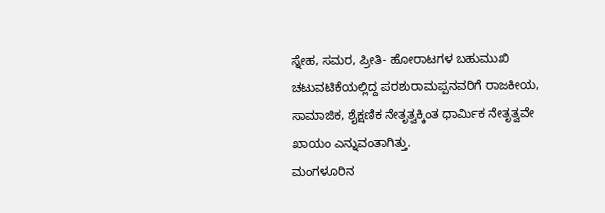ಸ್ನೇಹ, ಸಮರ, ಪ್ರೀತಿ- ಹೋರಾಟಗಳ ಬಹುಮುಖಿ ಚಟುವಟಿಕೆಯಲ್ಲಿದ್ದ ಪರಶುರಾಮಪ್ಪನವರಿಗೆ ರಾಜಕೀಯ, ಸಾಮಾಜಿಕ, ಶೈಕ್ಷಣಿಕ ನೇತೃತ್ವಕ್ಕಿಂತ ಧಾರ್ಮಿಕ ನೇತೃತ್ವವೇ ಖಾಯಂ ಎನ್ನುವಂತಾಗಿತ್ತು.
ಮಂಗಳೂರಿನ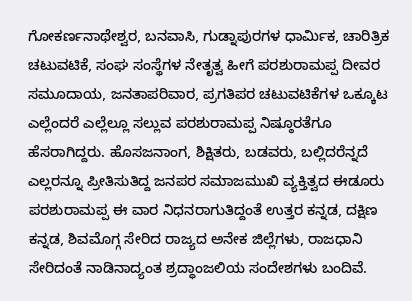ಗೋಕರ್ಣನಾಥೇಶ್ವರ, ಬನವಾಸಿ, ಗುಡ್ನಾಪುರಗಳ ಧಾರ್ಮಿಕ, ಚಾರಿತ್ರಿಕ ಚಟುವಟಿಕೆ, ಸಂಘ ಸಂಸ್ಥೆಗಳ ನೇತೃತ್ವ ಹೀಗೆ ಪರಶುರಾಮಪ್ಪ ದೀವರ ಸಮೂದಾಯ, ಜನತಾಪರಿವಾರ, ಪ್ರಗತಿಪರ ಚಟುವಟಿಕೆಗಳ ಒಕ್ಕೂಟ ಎಲ್ಲೆಂದರೆ ಎಲ್ಲೆಲ್ಲೂ ಸಲ್ಲುವ ಪರಶುರಾಮಪ್ಪ ನಿಷ್ಠೂರತೆಗೂ ಹೆಸರಾಗಿದ್ದರು. ಹೊಸಜನಾಂಗ, ಶಿಕ್ಷಿತರು, ಬಡವರು, ಬಲ್ಲಿದರೆನ್ನದೆ ಎಲ್ಲರನ್ನೂ ಪ್ರೀತಿಸುತಿದ್ದ ಜನಪರ ಸಮಾಜಮುಖಿ ವ್ಯಕ್ತಿತ್ವದ ಈಡೂರು ಪರಶುರಾಮಪ್ಪ ಈ ವಾರ ನಿಧನರಾಗುತಿದ್ದಂತೆ ಉತ್ತರ ಕನ್ನಡ, ದಕ್ಷಿಣ ಕನ್ನಡ, ಶಿವಮೊಗ್ಗ ಸೇರಿದ ರಾಜ್ಯದ ಅನೇಕ ಜಿಲ್ಲೆಗಳು, ರಾಜಧಾನಿ ಸೇರಿದಂತೆ ನಾಡಿನಾದ್ಯಂತ ಶ್ರದ್ಧಾಂಜಲಿಯ ಸಂದೇಶಗಳು ಬಂದಿವೆ.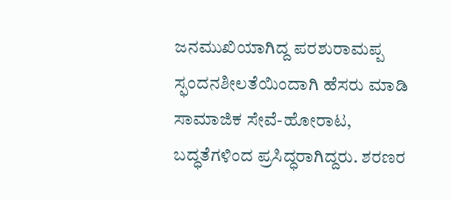ಜನಮುಖಿಯಾಗಿದ್ದ ಪರಶುರಾಮಪ್ಪ ಸ್ಫಂದನಶೀಲತೆಯಿಂದಾಗಿ ಹೆಸರು ಮಾಡಿ ಸಾಮಾಜಿಕ ಸೇವೆ-ಹೋರಾಟ, ಬದ್ಧತೆಗಳಿಂದ ಪ್ರಸಿದ್ಧರಾಗಿದ್ದರು. ಶರಣರ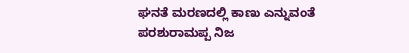ಘನತೆ ಮರಣದಲ್ಲಿ ಕಾಣು ಎನ್ನುವಂತೆ ಪರಶುರಾಮಪ್ಪ ನಿಜ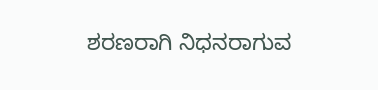ಶರಣರಾಗಿ ನಿಧನರಾಗುವ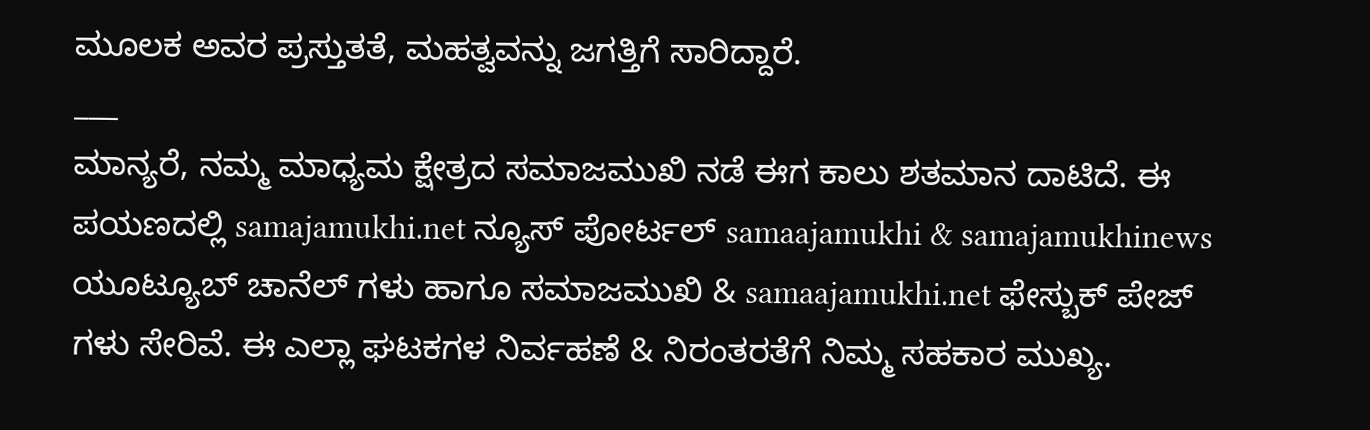ಮೂಲಕ ಅವರ ಪ್ರಸ್ತುತತೆ, ಮಹತ್ವವನ್ನು ಜಗತ್ತಿಗೆ ಸಾರಿದ್ದಾರೆ.
___
ಮಾನ್ಯರೆ, ನಮ್ಮ ಮಾಧ್ಯಮ ಕ್ಷೇತ್ರದ ಸಮಾಜಮುಖಿ ನಡೆ ಈಗ ಕಾಲು ಶತಮಾನ ದಾಟಿದೆ. ಈ ಪಯಣದಲ್ಲಿ samajamukhi.net ನ್ಯೂಸ್ ಪೋರ್ಟಲ್ samaajamukhi & samajamukhinews ಯೂಟ್ಯೂಬ್ ಚಾನೆಲ್ ಗಳು ಹಾಗೂ ಸಮಾಜಮುಖಿ & samaajamukhi.net ಫೇಸ್ಬುಕ್ ಪೇಜ್ ಗಳು ಸೇರಿವೆ. ಈ ಎಲ್ಲಾ ಘಟಕಗಳ ನಿರ್ವಹಣೆ & ನಿರಂತರತೆಗೆ ನಿಮ್ಮ ಸಹಕಾರ ಮುಖ್ಯ.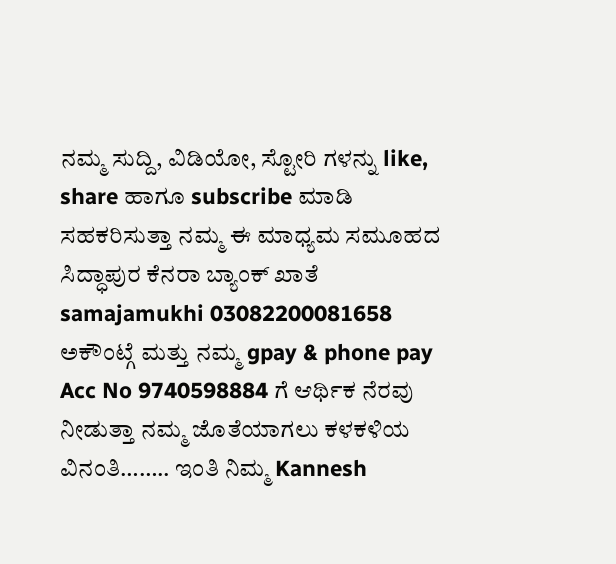ನಮ್ಮ ಸುದ್ದಿ, ವಿಡಿಯೋ, ಸ್ಟೋರಿ ಗಳನ್ನು like, share ಹಾಗೂ subscribe ಮಾಡಿ ಸಹಕರಿಸುತ್ತಾ ನಮ್ಮ ಈ ಮಾಧ್ಯಮ ಸಮೂಹದ ಸಿದ್ಧಾಪುರ ಕೆನರಾ ಬ್ಯಾಂಕ್ ಖಾತೆ samajamukhi 03082200081658 ಅಕೌಂಟ್ಗೆ ಮತ್ತು ನಮ್ಮ gpay & phone pay Acc No 9740598884 ಗೆ ಆರ್ಥಿಕ ನೆರವು ನೀಡುತ್ತಾ ನಮ್ಮ ಜೊತೆಯಾಗಲು ಕಳಕಳಿಯ ವಿನಂತಿ…….. ಇಂತಿ ನಿಮ್ಮ Kannesh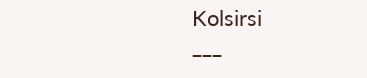Kolsirsi
___